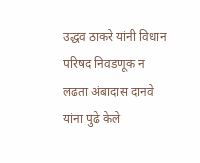उद्धव ठाकरे यांनी विधान परिषद निवडणूक न लढता अंबादास दानवे यांना पुढे केले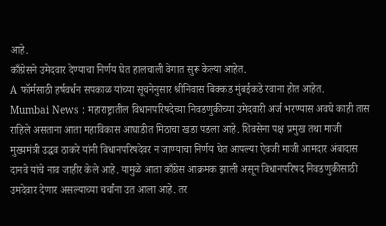आहे.
काँग्रेसने उमेदवार देण्याचा निर्णय घेत हालचाली वेगात सुरू केल्या आहेत.
A फॉर्मसाठी हर्षवर्धन सपकाळ यांच्या सूचनेनुसार श्रीनिवास बिक्कड मुंबईकडे रवाना होत आहेत.
Mumbai News : महाराष्ट्रातील विधानपरिषदेच्या निवडणुकीच्या उमेदवारी अर्ज भरण्यास अवघे काही तास राहिले असताना आता महाविकास आघाडीत मिठाचा खडा पडला आहे. शिवसेना पक्ष प्रमुख तथा माजी मुख्यमंत्री उद्धव ठाकरे यांनी विधानपरिषदेवर न जाण्याचा निर्णय घेत आपल्या ऐवजी माजी आमदार अंबादास दानवे यांचे नाव जाहीर केले आहे. यामुळे आता काँग्रेस आक्रमक झाली असून विधानपरिषद निवडणुकीसाठी उमदेवार देणार असल्याच्या चर्चांना उत आला आहे. तर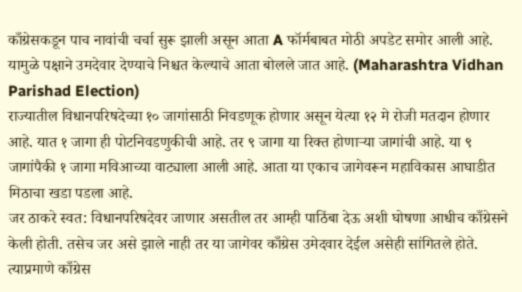काँग्रेसकडून पाच नावांची चर्चा सुरू झाली असून आता A फॉर्मबाबत मोठी अपडेट समोर आली आहे. यामुळे पक्षाने उमदेवार देण्याचे निश्चत केल्याचे आता बोलले जात आहे. (Maharashtra Vidhan Parishad Election)
राज्यातील विधानपरिषदेच्या १० जागांसाठी निवडणूक होणार असून येत्या १२ मे रोजी मतदान होणार आहे. यात १ जागा ही पोटनिवडणुकीची आहे. तर ९ जागा या रिक्त होणाऱ्या जागांची आहे. या ९ जागांपैकी १ जागा मविआच्या वाट्याला आली आहे. आता या एकाच जागेवरून महाविकास आघाडीत मिठाचा खडा पडला आहे.
जर ठाकरे स्वत: विधानपरिषदेवर जाणार असतील तर आम्ही पाठिंबा देऊ अशी घोषणा आधीच काँग्रेसने केली होती. तसेच जर असे झाले नाही तर या जागेवर काँग्रेस उमेदवार देईल असेही सांगितले होते. त्याप्रमाणे काँग्रेस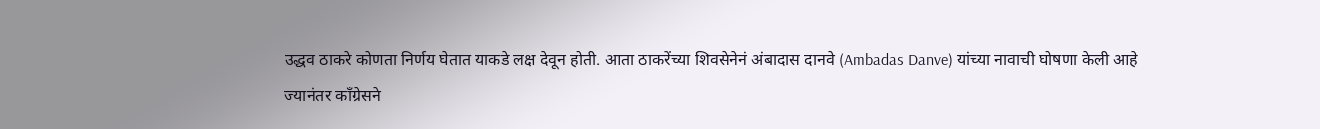उद्धव ठाकरे कोणता निर्णय घेतात याकडे लक्ष देवून होती. आता ठाकरेंच्या शिवसेनेनं अंबादास दानवे (Ambadas Danve) यांच्या नावाची घोषणा केली आहे
ज्यानंतर काँग्रेसने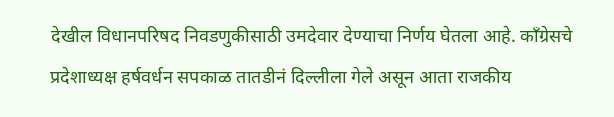देखील विधानपरिषद निवडणुकीसाठी उमदेवार देण्याचा निर्णय घेतला आहे. काँग्रेसचे प्रदेशाध्यक्ष हर्षवर्धन सपकाळ तातडीनं दिल्लीला गेले असून आता राजकीय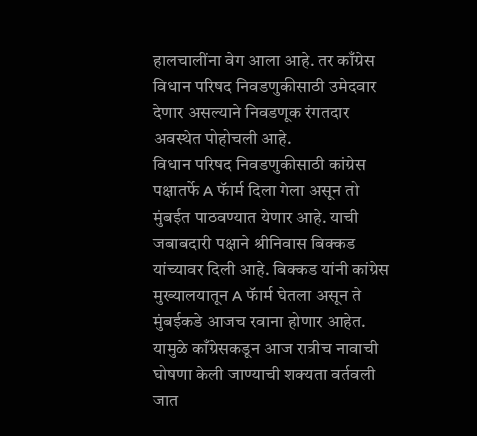हालचालींना वेग आला आहे. तर काँग्रेस विधान परिषद निवडणुकीसाठी उमेदवार देणार असल्याने निवडणूक रंगतदार अवस्थेत पोहोचली आहे.
विधान परिषद निवडणुकीसाठी कांग्रेस पक्षातर्फे A फॅार्म दिला गेला असून तो मुंबईत पाठवण्यात येणार आहे. याची जबाबदारी पक्षाने श्रीनिवास बिक्कड यांच्यावर दिली आहे. बिक्कड यांनी कांग्रेस मुख्यालयातून A फॅार्म घेतला असून ते मुंबईकडे आजच रवाना होणार आहेत. यामुळे काँग्रेसकडून आज रात्रीच नावाची घोषणा केली जाण्याची शक्यता वर्तवली जात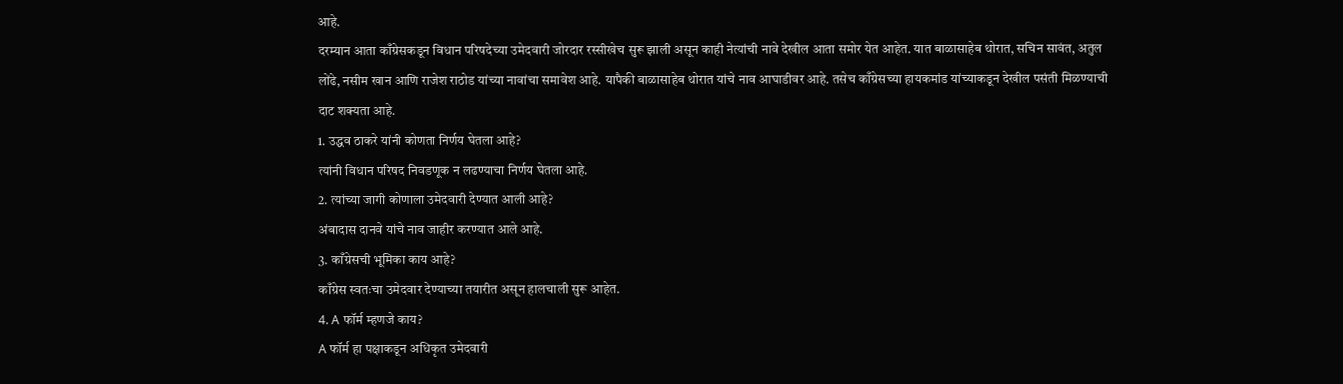आहे.
दरम्यान आता काँग्रेसकडून विधान परिषदेच्या उमेदवारी जोरदार रस्सीखेच सुरू झाली असून काही नेत्यांची नावे देखील आता समोर येत आहेत. यात बाळासाहेब थोरात, सचिन सावंत, अतुल लोंढे, नसीम खान आणि राजेश राठोड यांच्या नावांचा समावेश आहे. यापैकी बाळासाहेब थोरात यांचे नाव आघाडीवर आहे. तसेच काँग्रेसच्या हायकमांड यांच्याकडून देखील पसंती मिळण्याची दाट शक्यता आहे.
1. उद्धव ठाकरे यांनी कोणता निर्णय घेतला आहे?
त्यांनी विधान परिषद निवडणूक न लढण्याचा निर्णय घेतला आहे.
2. त्यांच्या जागी कोणाला उमेदवारी देण्यात आली आहे?
अंबादास दानवे यांचे नाव जाहीर करण्यात आले आहे.
3. काँग्रेसची भूमिका काय आहे?
काँग्रेस स्वतःचा उमेदवार देण्याच्या तयारीत असून हालचाली सुरू आहेत.
4. A फॉर्म म्हणजे काय?
A फॉर्म हा पक्षाकडून अधिकृत उमेदवारी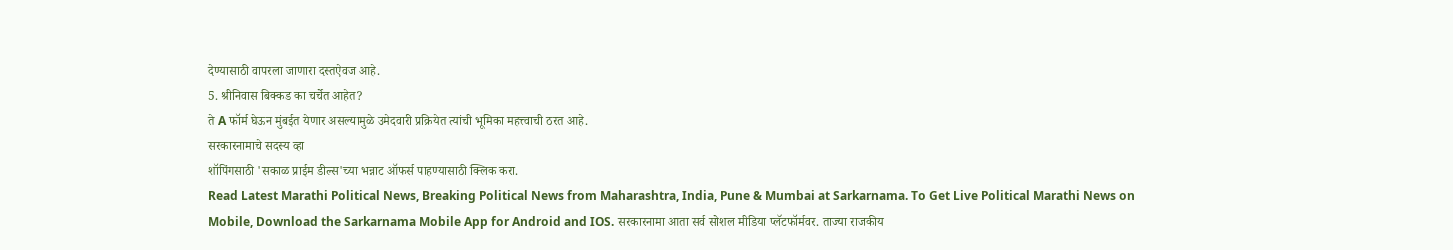देण्यासाठी वापरला जाणारा दस्तऐवज आहे.
5. श्रीनिवास बिक्कड का चर्चेत आहेत?
ते A फॉर्म घेऊन मुंबईत येणार असल्यामुळे उमेदवारी प्रक्रियेत त्यांची भूमिका महत्त्वाची ठरत आहे.
सरकारनामाचे सदस्य व्हा
शॉपिंगसाठी 'सकाळ प्राईम डील्स'च्या भन्नाट ऑफर्स पाहण्यासाठी क्लिक करा.
Read Latest Marathi Political News, Breaking Political News from Maharashtra, India, Pune & Mumbai at Sarkarnama. To Get Live Political Marathi News on Mobile, Download the Sarkarnama Mobile App for Android and IOS. सरकारनामा आता सर्व सोशल मीडिया प्लॅटफॉर्मवर. ताज्या राजकीय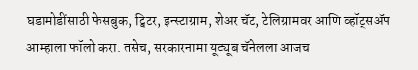घडामोडींसाठी फेसबुक, ट्विटर, इन्स्टाग्राम, शेअर चॅट, टेलिग्रामवर आणि व्हॉट्सॲप आम्हाला फॉलो करा. तसेच, सरकारनामा यूट्यूब चॅनेलला आजच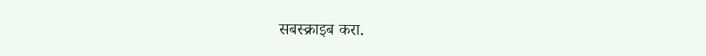सबस्क्राइब करा.